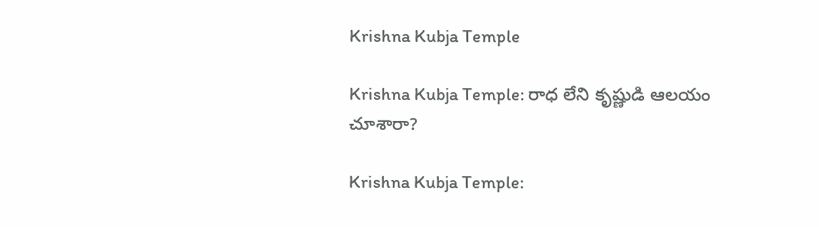Krishna Kubja Temple

Krishna Kubja Temple: రాధ లేని కృష్ణుడి ఆలయం చూశారా?

Krishna Kubja Temple: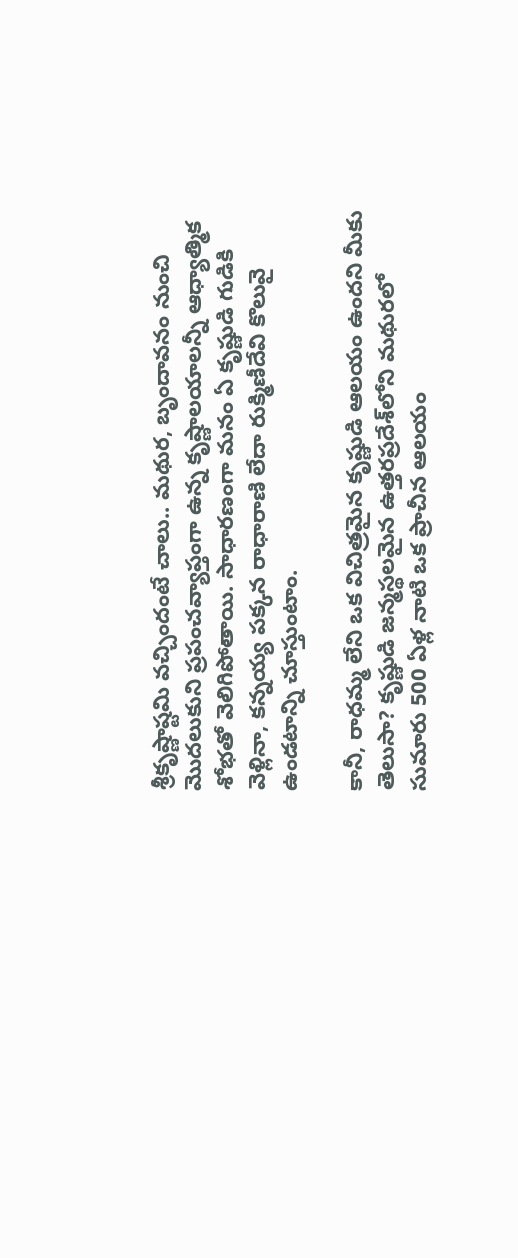శ్రీకృష్ణాష్టమి వచ్చిందంటే చాలు.. మథుర, బృందావనం నుంచి మొదలుకుని ప్రపంచవ్యాప్తంగా ఉన్న కృష్ణాలయాలన్నీ ఆధ్యాత్మిక శోభతో వెలిగిపోతాయి. సాధారణంగా మనం ఏ కృష్ణుడి గుడికి వెళ్లినా, కన్నయ్య పక్కన రాధారాణి లేదా రుక్మిణీదేవి కొలువై ఉండటాన్ని చూస్తుంటాం.

కానీ, రాధమ్మ లేని ఒక విచిత్రమైన కృష్ణుడి ఆలయం ఉందని మీకు తెలుసా? కృష్ణుడి జన్మస్థలమైన ఉత్తరప్రదేశ్‌లోని మథురలో సుమారు 500 ఏళ్ల నాటి ఒక ప్రాచీన ఆలయం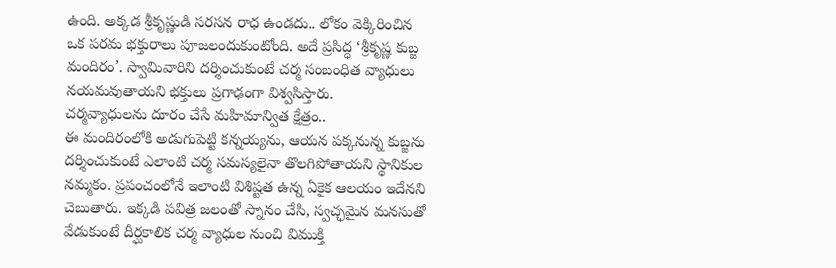ఉంది. అక్కడ శ్రీకృష్ణుడి సరసన రాధ ఉండదు.. లోకం వెక్కిరించిన ఒక పరమ భక్తురాలు పూజలందుకుంటోంది. అదే ప్రసిద్ధ ‘శ్రీకృష్ణ కుబ్జ మందిరం’. స్వామివారిని దర్శించుకుంటే చర్మ సంబంధిత వ్యాధులు నయమవుతాయని భక్తులు ప్రగాఢంగా విశ్వసిస్తారు.
చర్మవ్యాధులను దూరం చేసే మహిమాన్విత క్షేత్రం..
ఈ మందిరంలోకి అడుగుపెట్టి కన్నయ్యను, ఆయన పక్కనున్న కుబ్జను దర్శించుకుంటే ఎలాంటి చర్మ సమస్యలైనా తొలగిపోతాయని స్థానికుల నమ్మకం. ప్రపంచంలోనే ఇలాంటి విశిష్టత ఉన్న ఏకైక ఆలయం ఇదేనని చెబుతారు. ఇక్కడి పవిత్ర జలంతో స్నానం చేసి, స్వచ్ఛమైన మనసుతో వేడుకుంటే దీర్ఘకాలిక చర్మ వ్యాధుల నుంచి విముక్తి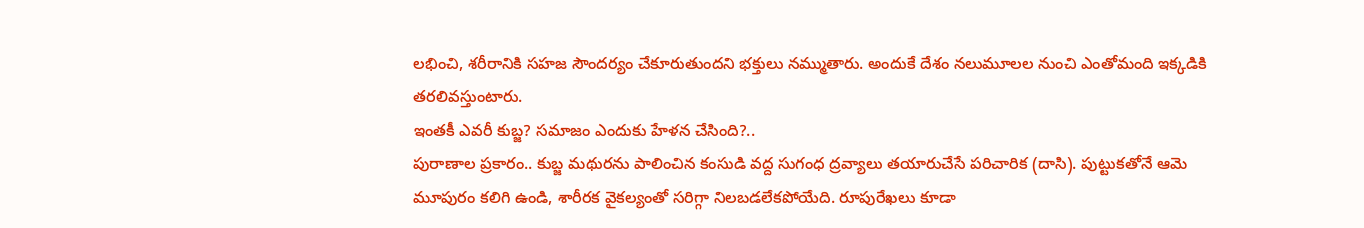లభించి, శరీరానికి సహజ సౌందర్యం చేకూరుతుందని భక్తులు నమ్ముతారు. అందుకే దేశం నలుమూలల నుంచి ఎంతోమంది ఇక్కడికి తరలివస్తుంటారు.
ఇంతకీ ఎవరీ కుబ్జ? సమాజం ఎందుకు హేళన చేసింది?..
పురాణాల ప్రకారం.. కుబ్జ మథురను పాలించిన కంసుడి వద్ద సుగంధ ద్రవ్యాలు తయారుచేసే పరిచారిక (దాసి). పుట్టుకతోనే ఆమె మూపురం కలిగి ఉండి, శారీరక వైకల్యంతో సరిగ్గా నిలబడలేకపోయేది. రూపురేఖలు కూడా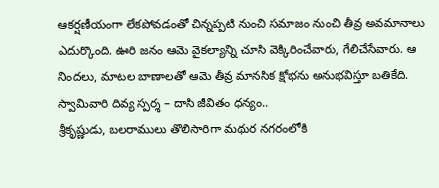ఆకర్షణీయంగా లేకపోవడంతో చిన్నప్పటి నుంచి సమాజం నుంచి తీవ్ర అవమానాలు ఎదుర్కొంది. ఊరి జనం ఆమె వైకల్యాన్ని చూసి వెక్కిరించేవారు, గేలిచేసేవారు. ఆ నిందలు, మాటల బాణాలతో ఆమె తీవ్ర మానసిక క్షోభను అనుభవిస్తూ బతికేది.
స్వామివారి దివ్య స్పర్శ – దాసి జీవితం ధన్యం..
శ్రీకృష్ణుడు, బలరాములు తొలిసారిగా మథుర నగరంలోకి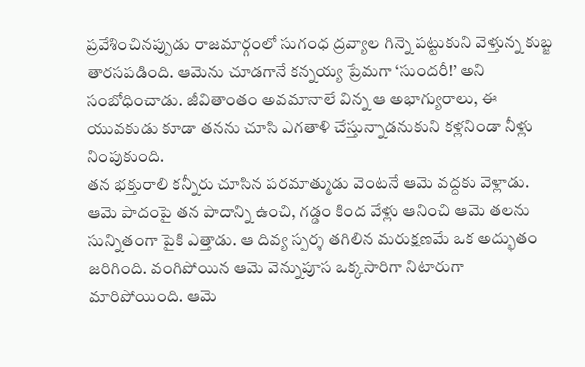ప్రవేశించినప్పుడు రాజమార్గంలో సుగంధ ద్రవ్యాల గిన్నె పట్టుకుని వెళ్తున్న కుబ్జ తారసపడింది. ఆమెను చూడగానే కన్నయ్య ప్రేమగా ‘సుందరీ!’ అని సంబోధించాడు. జీవితాంతం అవమానాలే విన్న ఆ అభాగ్యురాలు, ఈ యువకుడు కూడా తనను చూసి ఎగతాళి చేస్తున్నాడనుకుని కళ్లనిండా నీళ్లు నింపుకుంది.
తన భక్తురాలి కన్నీరు చూసిన పరమాత్ముడు వెంటనే ఆమె వద్దకు వెళ్లాడు. ఆమె పాదంపై తన పాదాన్ని ఉంచి, గడ్డం కింద వేళ్లు ఆనించి ఆమె తలను సున్నితంగా పైకి ఎత్తాడు. ఆ దివ్య స్పర్శ తగిలిన మరుక్షణమే ఒక అద్భుతం జరిగింది. వంగిపోయిన ఆమె వెన్నుపూస ఒక్కసారిగా నిటారుగా మారిపోయింది. ఆమె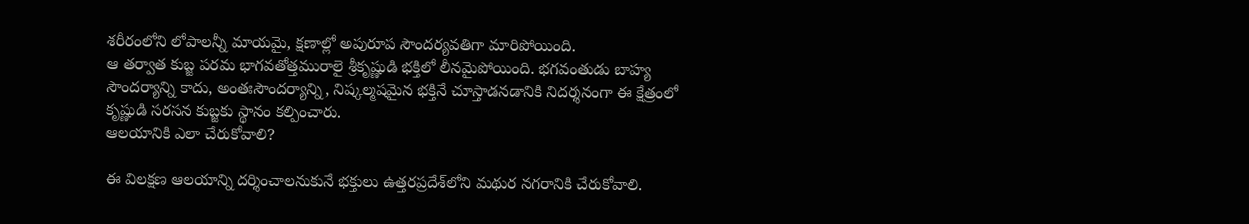శరీరంలోని లోపాలన్నీ మాయమై, క్షణాల్లో అపురూప సౌందర్యవతిగా మారిపోయింది.
ఆ తర్వాత కుబ్జ పరమ భాగవతోత్తమురాలై శ్రీకృష్ణుడి భక్తిలో లీనమైపోయింది. భగవంతుడు బాహ్య సౌందర్యాన్ని కాదు, అంతఃసౌందర్యాన్ని, నిష్కల్మషమైన భక్తినే చూస్తాడనడానికి నిదర్శనంగా ఈ క్షేత్రంలో కృష్ణుడి సరసన కుబ్జకు స్థానం కల్పించారు.
ఆలయానికి ఎలా చేరుకోవాలి?

ఈ విలక్షణ ఆలయాన్ని దర్శించాలనుకునే భక్తులు ఉత్తరప్రదేశ్‌లోని మథుర నగరానికి చేరుకోవాలి.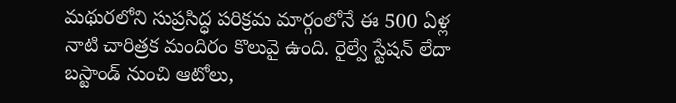మథురలోని సుప్రసిద్ధ పరిక్రమ మార్గంలోనే ఈ 500 ఏళ్ల నాటి చారిత్రక మందిరం కొలువై ఉంది. రైల్వే స్టేషన్ లేదా బస్టాండ్ నుంచి ఆటోలు,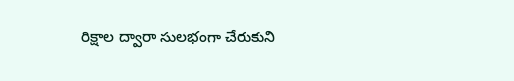రిక్షాల ద్వారా సులభంగా చేరుకుని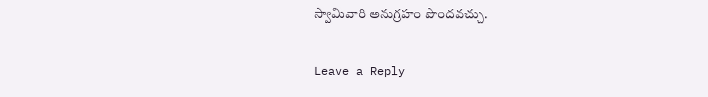స్వామివారి అనుగ్రహం పొందవచ్చు.

Leave a Reply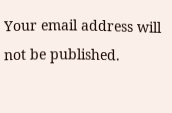Your email address will not be published.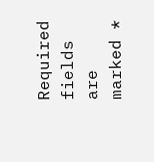Required fields are marked *